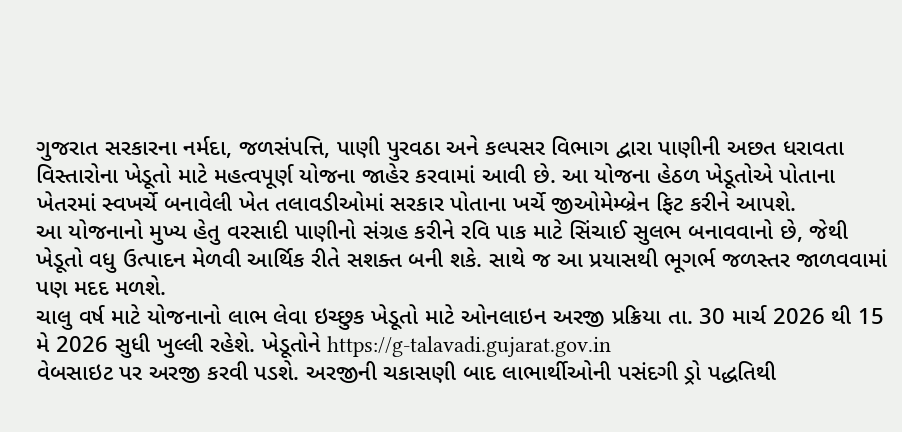ગુજરાત સરકારના નર્મદા, જળસંપત્તિ, પાણી પુરવઠા અને કલ્પસર વિભાગ દ્વારા પાણીની અછત ધરાવતા વિસ્તારોના ખેડૂતો માટે મહત્વપૂર્ણ યોજના જાહેર કરવામાં આવી છે. આ યોજના હેઠળ ખેડૂતોએ પોતાના ખેતરમાં સ્વખર્ચે બનાવેલી ખેત તલાવડીઓમાં સરકાર પોતાના ખર્ચે જીઓમેમ્બ્રેન ફિટ કરીને આપશે.
આ યોજનાનો મુખ્ય હેતુ વરસાદી પાણીનો સંગ્રહ કરીને રવિ પાક માટે સિંચાઈ સુલભ બનાવવાનો છે, જેથી ખેડૂતો વધુ ઉત્પાદન મેળવી આર્થિક રીતે સશક્ત બની શકે. સાથે જ આ પ્રયાસથી ભૂગર્ભ જળસ્તર જાળવવામાં પણ મદદ મળશે.
ચાલુ વર્ષ માટે યોજનાનો લાભ લેવા ઇચ્છુક ખેડૂતો માટે ઓનલાઇન અરજી પ્રક્રિયા તા. 30 માર્ચ 2026 થી 15 મે 2026 સુધી ખુલ્લી રહેશે. ખેડૂતોને https://g-talavadi.gujarat.gov.in
વેબસાઇટ પર અરજી કરવી પડશે. અરજીની ચકાસણી બાદ લાભાર્થીઓની પસંદગી ડ્રો પદ્ધતિથી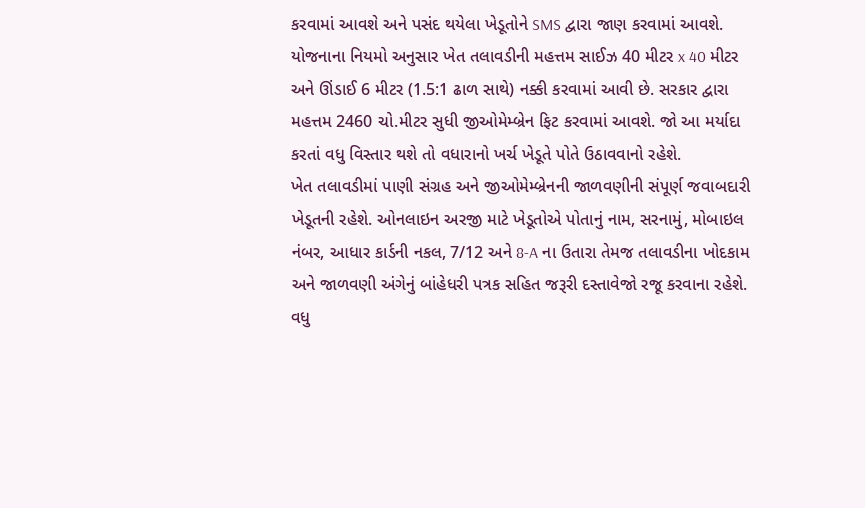કરવામાં આવશે અને પસંદ થયેલા ખેડૂતોને SMS દ્વારા જાણ કરવામાં આવશે.
યોજનાના નિયમો અનુસાર ખેત તલાવડીની મહત્તમ સાઈઝ 40 મીટર x 40 મીટર અને ઊંડાઈ 6 મીટર (1.5:1 ઢાળ સાથે) નક્કી કરવામાં આવી છે. સરકાર દ્વારા મહત્તમ 2460 ચો.મીટર સુધી જીઓમેમ્બ્રેન ફિટ કરવામાં આવશે. જો આ મર્યાદા કરતાં વધુ વિસ્તાર થશે તો વધારાનો ખર્ચ ખેડૂતે પોતે ઉઠાવવાનો રહેશે.
ખેત તલાવડીમાં પાણી સંગ્રહ અને જીઓમેમ્બ્રેનની જાળવણીની સંપૂર્ણ જવાબદારી ખેડૂતની રહેશે. ઓનલાઇન અરજી માટે ખેડૂતોએ પોતાનું નામ, સરનામું, મોબાઇલ નંબર, આધાર કાર્ડની નકલ, 7/12 અને 8-A ના ઉતારા તેમજ તલાવડીના ખોદકામ અને જાળવણી અંગેનું બાંહેધરી પત્રક સહિત જરૂરી દસ્તાવેજો રજૂ કરવાના રહેશે.
વધુ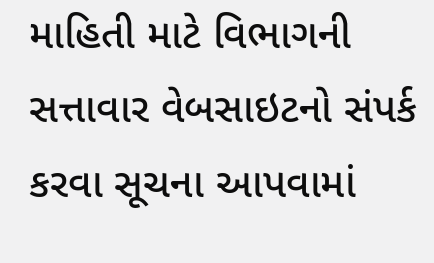માહિતી માટે વિભાગની સત્તાવાર વેબસાઇટનો સંપર્ક કરવા સૂચના આપવામાં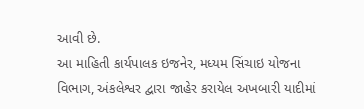આવી છે.
આ માહિતી કાર્યપાલક ઇજનેર, મધ્યમ સિંચાઇ યોજના વિભાગ, અંકલેશ્વર દ્વારા જાહેર કરાયેલ અખબારી યાદીમાં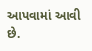આપવામાં આવી છે.